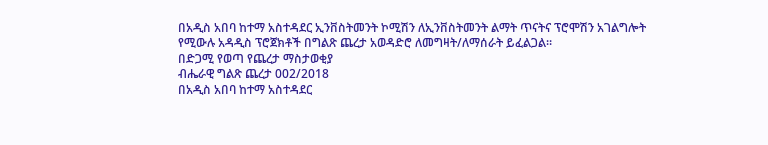በአዲስ አበባ ከተማ አስተዳደር ኢንቨስትመንት ኮሚሽን ለኢንቨስትመንት ልማት ጥናትና ፕሮሞሽን አገልግሎት የሚውሉ አዳዲስ ፕሮጀክቶች በግልጽ ጨረታ አወዳድሮ ለመግዛት/ለማሰራት ይፈልጋል።
በድጋሚ የወጣ የጨረታ ማስታወቂያ
ብሔራዊ ግልጽ ጨረታ 002/2018
በአዲስ አበባ ከተማ አስተዳደር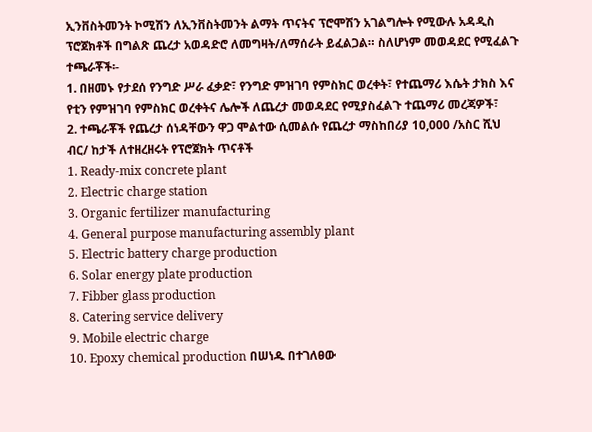ኢንቨስትመንት ኮሚሽን ለኢንቨስትመንት ልማት ጥናትና ፕሮሞሽን አገልግሎት የሚውሉ አዳዲስ ፕሮጀክቶች በግልጽ ጨረታ አወዳድሮ ለመግዛት/ለማሰራት ይፈልጋል። ስለሆነም መወዳደር የሚፈልጉ ተጫራቾች፡-
1. በዘመኑ የታደሰ የንግድ ሥራ ፈቃድ፣ የንግድ ምዝገባ የምስክር ወረቀት፣ የተጨማሪ እሴት ታክስ እና የቲን የምዝገባ የምስክር ወረቀትና ሌሎች ለጨረታ መወዳደር የሚያስፈልጉ ተጨማሪ መረጃዎች፣
2. ተጫራቾች የጨረታ ሰነዳቸውን ዋጋ ሞልተው ሲመልሱ የጨረታ ማስከበሪያ 10,000 /አስር ሺህ ብር/ ከታች ለተዘረዘሩት የፕሮጀክት ጥናቶች
1. Ready-mix concrete plant
2. Electric charge station
3. Organic fertilizer manufacturing
4. General purpose manufacturing assembly plant
5. Electric battery charge production
6. Solar energy plate production
7. Fibber glass production
8. Catering service delivery
9. Mobile electric charge
10. Epoxy chemical production በሠነዱ በተገለፀው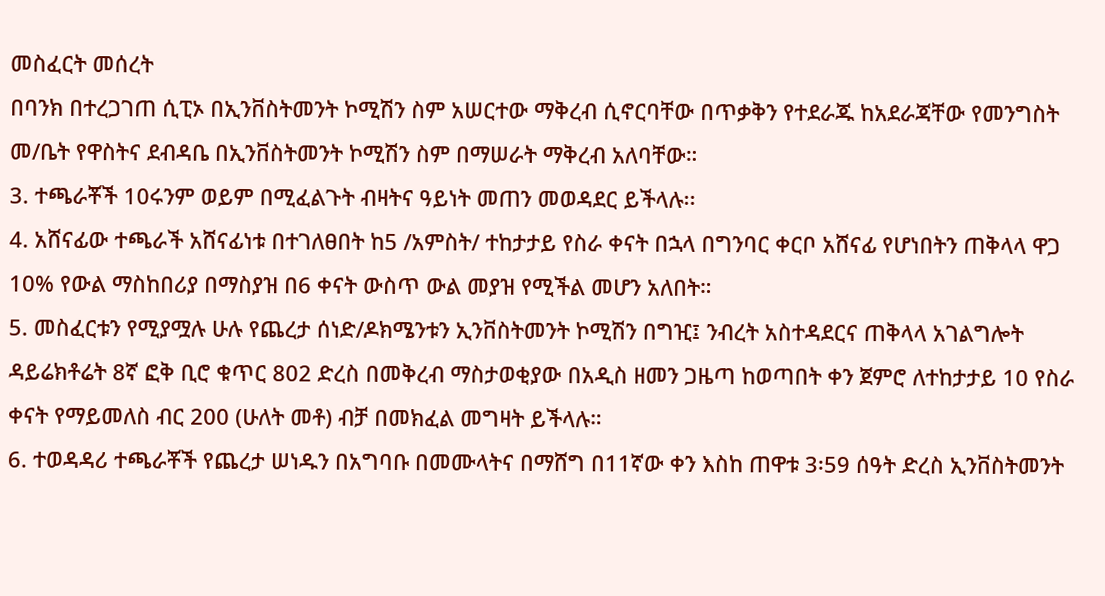መስፈርት መሰረት
በባንክ በተረጋገጠ ሲፒኦ በኢንቨስትመንት ኮሚሽን ስም አሠርተው ማቅረብ ሲኖርባቸው በጥቃቅን የተደራጁ ከአደራጃቸው የመንግስት መ/ቤት የዋስትና ደብዳቤ በኢንቨስትመንት ኮሚሽን ስም በማሠራት ማቅረብ አለባቸው።
3. ተጫራቾች 10ሩንም ወይም በሚፈልጉት ብዛትና ዓይነት መጠን መወዳደር ይችላሉ፡፡
4. አሸናፊው ተጫራች አሸናፊነቱ በተገለፀበት ከ5 /አምስት/ ተከታታይ የስራ ቀናት በኋላ በግንባር ቀርቦ አሸናፊ የሆነበትን ጠቅላላ ዋጋ 10% የውል ማስከበሪያ በማስያዝ በ6 ቀናት ውስጥ ውል መያዝ የሚችል መሆን አለበት።
5. መስፈርቱን የሚያሟሉ ሁሉ የጨረታ ሰነድ/ዶክሜንቱን ኢንቨስትመንት ኮሚሽን በግዢ፤ ንብረት አስተዳደርና ጠቅላላ አገልግሎት ዳይሬክቶሬት 8ኛ ፎቅ ቢሮ ቁጥር 802 ድረስ በመቅረብ ማስታወቂያው በአዲስ ዘመን ጋዜጣ ከወጣበት ቀን ጀምሮ ለተከታታይ 10 የስራ ቀናት የማይመለስ ብር 200 (ሁለት መቶ) ብቻ በመክፈል መግዛት ይችላሉ።
6. ተወዳዳሪ ተጫራቾች የጨረታ ሠነዱን በአግባቡ በመሙላትና በማሸግ በ11ኛው ቀን እስከ ጠዋቱ 3፡59 ሰዓት ድረስ ኢንቨስትመንት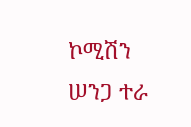ኮሚሽን ሠንጋ ተራ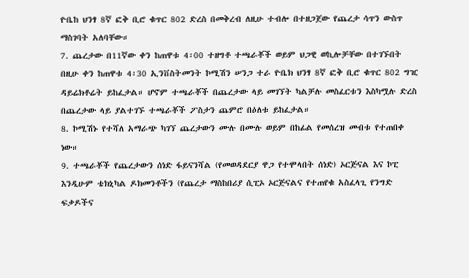ዮቤከ ህንፃ 8ኛ ፎቅ ቢሮ ቁጥር 802 ድረስ በመቅረብ ለዚሁ ተብሎ በተዘጋጀው የጨረታ ሳጥን ውስጥ ማስገባት አለባቸው።
7. ጨረታው በ11ኛው ቀን ከጠዋቱ 4፡00 ተዘግቶ ተጫራቾች ወይም ህጋዊ ወኪሎቻቸው በተገኙበት በዚሁ ቀን ከጠዋቱ 4፡30 ኢንቨስትመንት ኮሚሽን ሠንጋ ተራ ዮቤክ ህንፃ 8ኛ ፎቅ ቢሮ ቁጥር 802 ግዢ ዳይሬክቶሬት ይከፈታል። ሆኖም ተጫራቾች በጨረታው ላይ መገኘት ካልቻሉ መስፈርቱን እስካሟሉ ድረስ በጨረታው ላይ ያልተገኙ ተጫራቾች ፖስታን ጨምሮ በዕለቱ ይከፈታል።
8. ኮሚሽኑ የተሻለ አማራጭ ካገኘ ጨረታውን ሙሉ በሙሉ ወይም በከፊል የመሰረዝ መብቱ የተጠበቀ ነው።
9. ተጫራቾች የጨረታውን ሰነድ ፋይናንሻል (የመወዳደርያ ዋጋ የተሞላበት ሰነድ) ኦርጅናል እና ኮፒ እንዲሁም ቴክኒካል ዶክመንቶችን (የጨረታ ማስከበሪያ ሲፒኦ ኦርጅናልና የተጠየቁ አስፈላጊ የንግድ ፍቃዶችና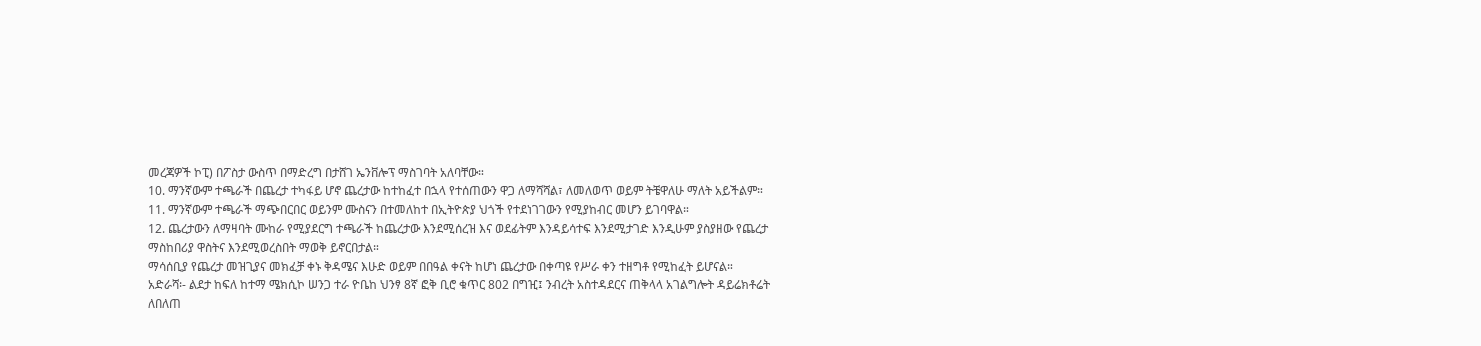መረጃዎች ኮፒ) በፖስታ ውስጥ በማድረግ በታሸገ ኤንቨሎፕ ማስገባት አለባቸው።
10. ማንኛውም ተጫራች በጨረታ ተካፋይ ሆኖ ጨረታው ከተከፈተ በኋላ የተሰጠውን ዋጋ ለማሻሻል፣ ለመለወጥ ወይም ትቼዋለሁ ማለት አይችልም።
11. ማንኛውም ተጫራች ማጭበርበር ወይንም ሙስናን በተመለከተ በኢትዮጵያ ህጎች የተደነገገውን የሚያከብር መሆን ይገባዋል።
12. ጨረታውን ለማዛባት ሙከራ የሚያደርግ ተጫራች ከጨረታው እንደሚሰረዝ እና ወደፊትም እንዳይሳተፍ እንደሚታገድ እንዲሁም ያስያዘው የጨረታ ማስከበሪያ ዋስትና እንደሚወረስበት ማወቅ ይኖርበታል።
ማሳሰቢያ የጨረታ መዝጊያና መክፈቻ ቀኑ ቅዳሜና እሁድ ወይም በበዓል ቀናት ከሆነ ጨረታው በቀጣዩ የሥራ ቀን ተዘግቶ የሚከፈት ይሆናል።
አድራሻ፡- ልደታ ከፍለ ከተማ ሜክሲኮ ሠንጋ ተራ ዮቤከ ህንፃ 8ኛ ፎቅ ቢሮ ቁጥር 802 በግዢ፤ ንብረት አስተዳደርና ጠቅላላ አገልግሎት ዳይሬክቶሬት
ለበለጠ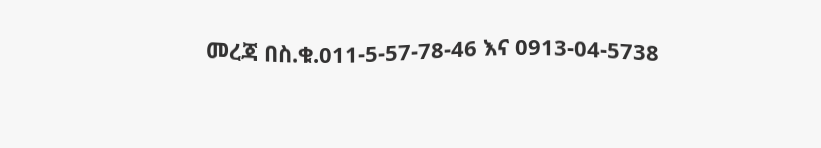መረጃ በስ.ቁ.011-5-57-78-46 እና 0913-04-5738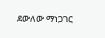ደውለው ማነጋገር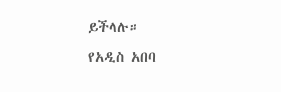ይችላሉ።
የአዲስ አበባ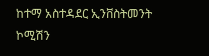ከተማ አስተዳደር ኢንቨስትመንት ኮሚሽን